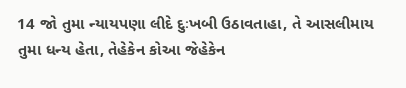14 જો તુમા ન્યાયપણા લીદે દુઃખબી ઉઠાવતાહા, તે આસલીમાય તુમા ધન્ય હેતા, તેહેકેન કોઆ જેહેકેન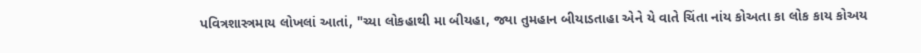પવિત્રશાસ્ત્રમાય લોખલાં આતાં, "ચ્યા લોકહાથી મા બીયહા, જ્યા તુમહાન બીયાડતાહા એને યે વાતે ચિંતા નાંય કોઅતા કા લોક કાય કોઅય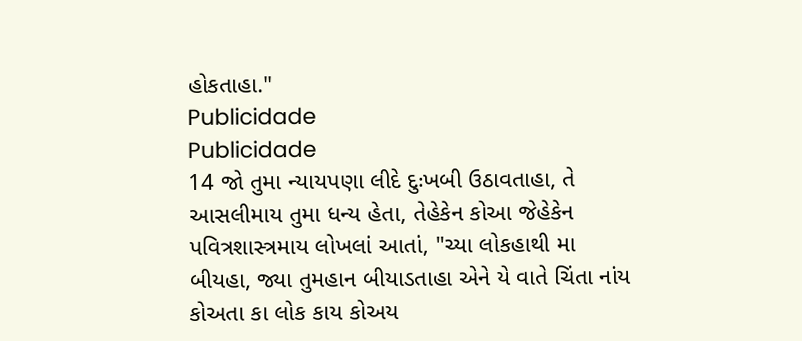હોકતાહા."
Publicidade
Publicidade
14 જો તુમા ન્યાયપણા લીદે દુઃખબી ઉઠાવતાહા, તે આસલીમાય તુમા ધન્ય હેતા, તેહેકેન કોઆ જેહેકેન પવિત્રશાસ્ત્રમાય લોખલાં આતાં, "ચ્યા લોકહાથી મા બીયહા, જ્યા તુમહાન બીયાડતાહા એને યે વાતે ચિંતા નાંય કોઅતા કા લોક કાય કોઅય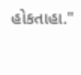હોકતાહા."